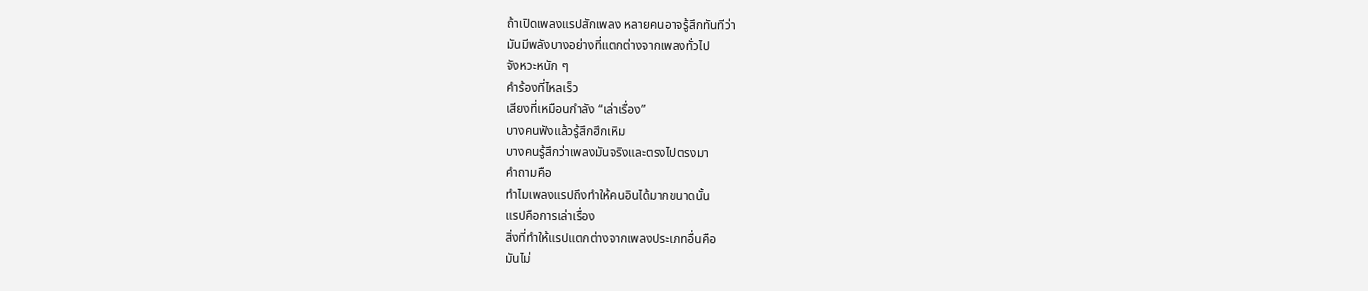ถ้าเปิดเพลงแรปสักเพลง หลายคนอาจรู้สึกทันทีว่า
มันมีพลังบางอย่างที่แตกต่างจากเพลงทั่วไป
จังหวะหนัก ๆ
คำร้องที่ไหลเร็ว
เสียงที่เหมือนกำลัง “เล่าเรื่อง”
บางคนฟังแล้วรู้สึกฮึกเหิม
บางคนรู้สึกว่าเพลงมันจริงและตรงไปตรงมา
คำถามคือ
ทำไมเพลงแรปถึงทำให้คนอินได้มากขนาดนั้น
แรปคือการเล่าเรื่อง
สิ่งที่ทำให้แรปแตกต่างจากเพลงประเภทอื่นคือ
มันไม่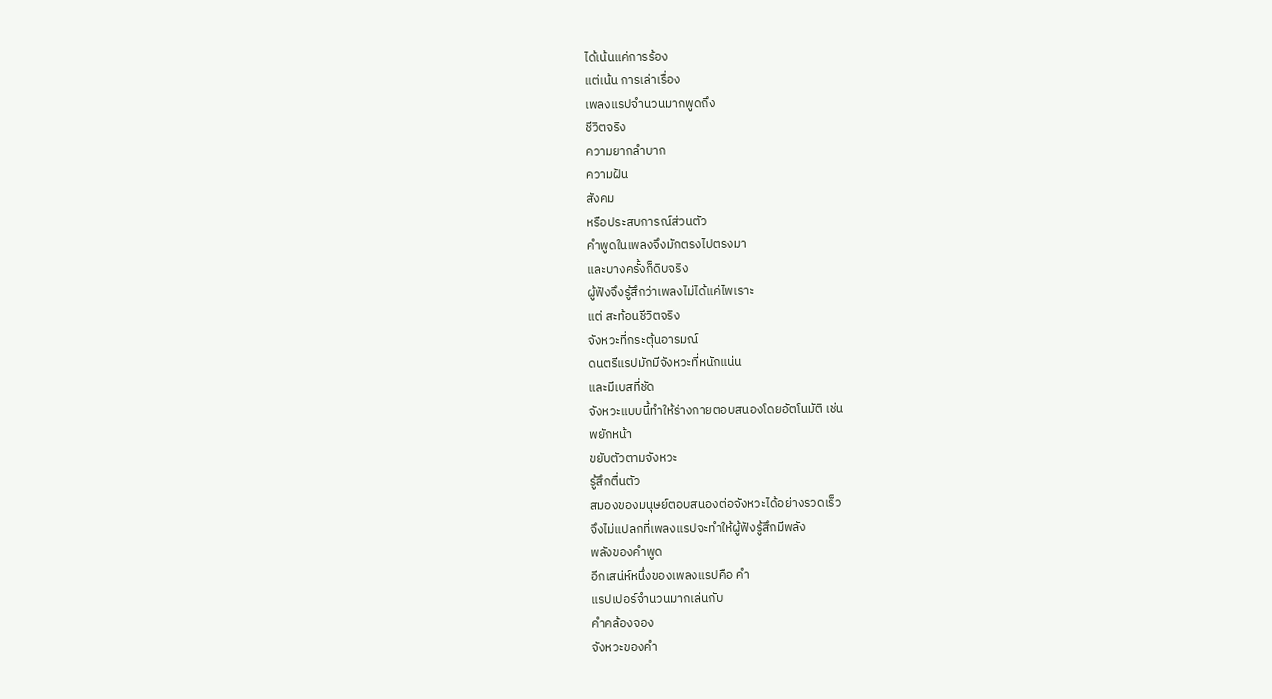ได้เน้นแค่การร้อง
แต่เน้น การเล่าเรื่อง
เพลงแรปจำนวนมากพูดถึง
ชีวิตจริง
ความยากลำบาก
ความฝัน
สังคม
หรือประสบการณ์ส่วนตัว
คำพูดในเพลงจึงมักตรงไปตรงมา
และบางครั้งก็ดิบจริง
ผู้ฟังจึงรู้สึกว่าเพลงไม่ได้แค่ไพเราะ
แต่ สะท้อนชีวิตจริง
จังหวะที่กระตุ้นอารมณ์
ดนตรีแรปมักมีจังหวะที่หนักแน่น
และมีเบสที่ชัด
จังหวะแบบนี้ทำให้ร่างกายตอบสนองโดยอัตโนมัติ เช่น
พยักหน้า
ขยับตัวตามจังหวะ
รู้สึกตื่นตัว
สมองของมนุษย์ตอบสนองต่อจังหวะได้อย่างรวดเร็ว
จึงไม่แปลกที่เพลงแรปจะทำให้ผู้ฟังรู้สึกมีพลัง
พลังของคำพูด
อีกเสน่ห์หนึ่งของเพลงแรปคือ คำ
แรปเปอร์จำนวนมากเล่นกับ
คำคล้องจอง
จังหวะของคำ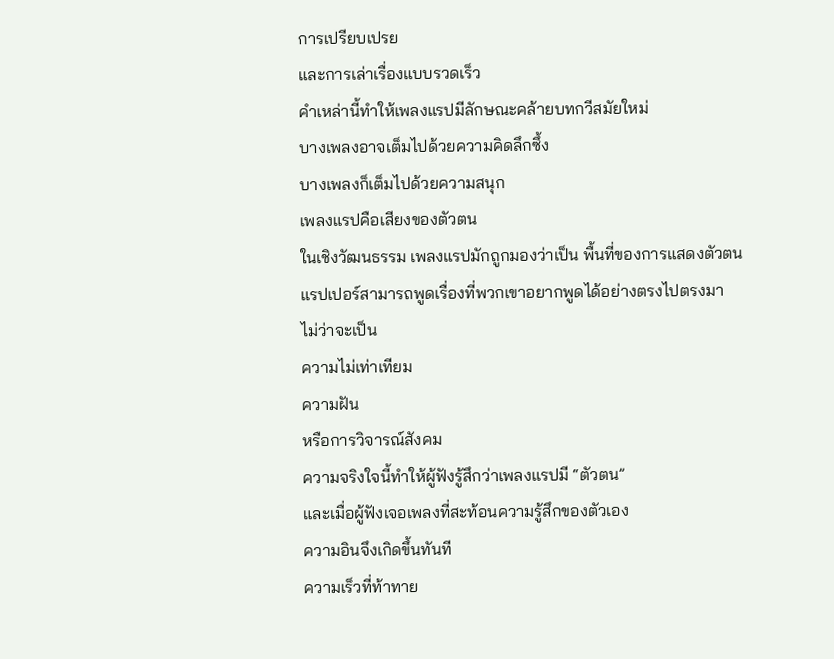การเปรียบเปรย
และการเล่าเรื่องแบบรวดเร็ว
คำเหล่านี้ทำให้เพลงแรปมีลักษณะคล้ายบทกวีสมัยใหม่
บางเพลงอาจเต็มไปด้วยความคิดลึกซึ้ง
บางเพลงก็เต็มไปด้วยความสนุก
เพลงแรปคือเสียงของตัวตน
ในเชิงวัฒนธรรม เพลงแรปมักถูกมองว่าเป็น พื้นที่ของการแสดงตัวตน
แรปเปอร์สามารถพูดเรื่องที่พวกเขาอยากพูดได้อย่างตรงไปตรงมา
ไม่ว่าจะเป็น
ความไม่เท่าเทียม
ความฝัน
หรือการวิจารณ์สังคม
ความจริงใจนี้ทำให้ผู้ฟังรู้สึกว่าเพลงแรปมี “ตัวตน”
และเมื่อผู้ฟังเจอเพลงที่สะท้อนความรู้สึกของตัวเอง
ความอินจึงเกิดขึ้นทันที
ความเร็วที่ท้าทาย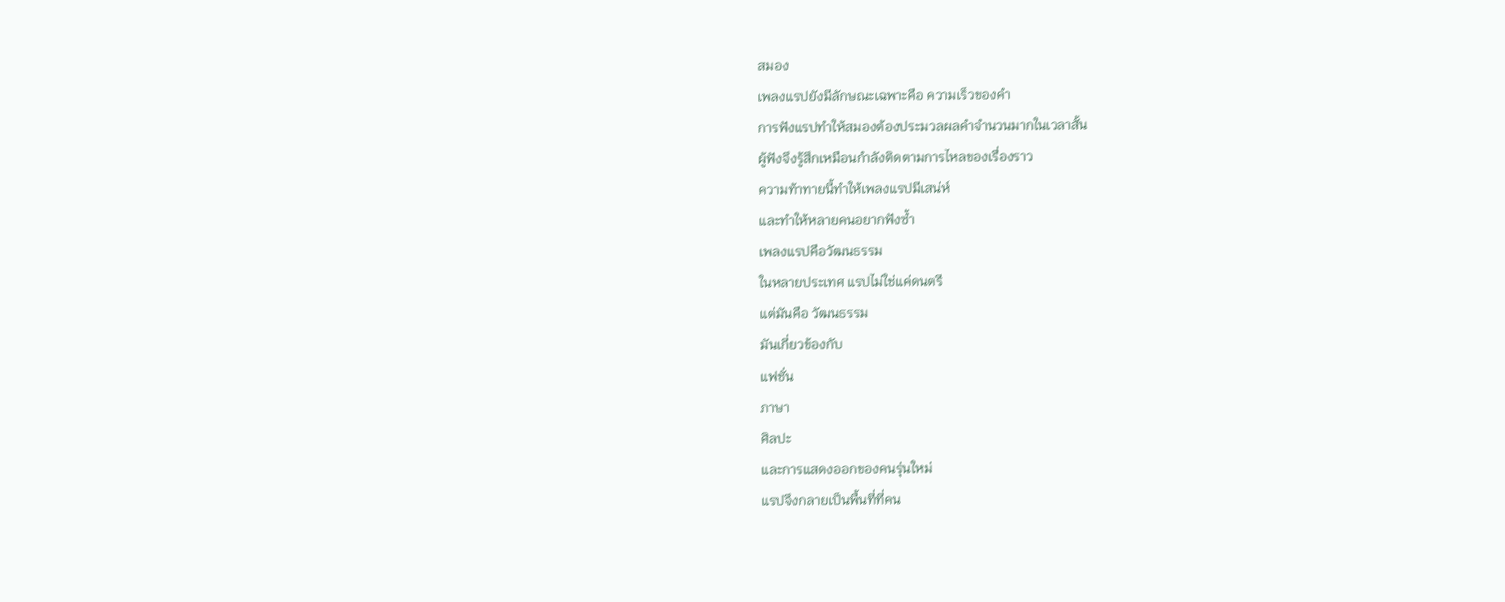สมอง
เพลงแรปยังมีลักษณะเฉพาะคือ ความเร็วของคำ
การฟังแรปทำให้สมองต้องประมวลผลคำจำนวนมากในเวลาสั้น
ผู้ฟังจึงรู้สึกเหมือนกำลังติดตามการไหลของเรื่องราว
ความท้าทายนี้ทำให้เพลงแรปมีเสน่ห์
และทำให้หลายคนอยากฟังซ้ำ
เพลงแรปคือวัฒนธรรม
ในหลายประเทศ แรปไม่ใช่แค่ดนตรี
แต่มันคือ วัฒนธรรม
มันเกี่ยวข้องกับ
แฟชั่น
ภาษา
ศิลปะ
และการแสดงออกของคนรุ่นใหม่
แรปจึงกลายเป็นพื้นที่ที่คน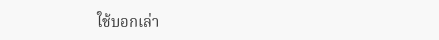ใช้บอกเล่า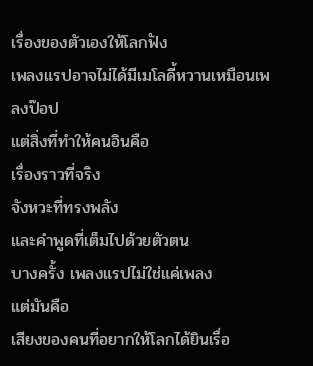เรื่องของตัวเองให้โลกฟัง
เพลงแรปอาจไม่ได้มีเมโลดี้หวานเหมือนเพลงป๊อป
แต่สิ่งที่ทำให้คนอินคือ
เรื่องราวที่จริง
จังหวะที่ทรงพลัง
และคำพูดที่เต็มไปด้วยตัวตน
บางครั้ง เพลงแรปไม่ใช่แค่เพลง
แต่มันคือ
เสียงของคนที่อยากให้โลกได้ยินเรื่อ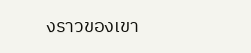งราวของเขา